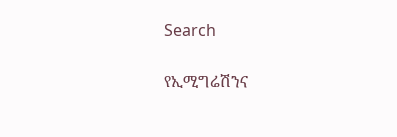Search

የኢሚግሬሽንና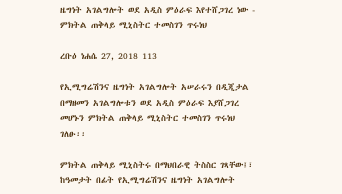ዜግነት አገልግሎት ወደ አዲስ ምዕራፍ እየተሸጋገረ ነው - ምክትል ጠቅላይ ሚኒስትር ተመስገን ጥሩነህ

ረቡዕ ነሐሴ 27, 2018 113

የኢሚግሬሽንና ዜግነት አገልግሎት አሠራሩን በዲጂታል በማዘመን አገልግሎቱን ወደ አዲስ ምዕራፍ እያሸጋገረ መሆኑን ምክትል ጠቅላይ ሚኒስትር ተመስገን ጥሩነህ ገለፁ፡፡

ምክትል ጠቅላይ ሚኒስትሩ በማህበራዊ ትስስር ገጻቸው፤፣ ከዓመታት በፊት የኢሚግሬሽንና ዜግነት አገልግሎት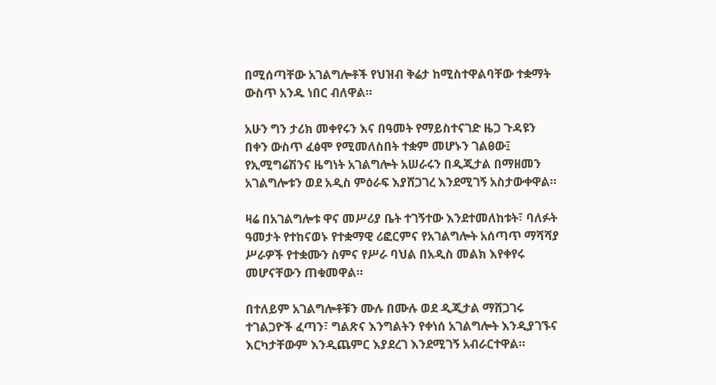በሚሰጣቸው አገልግሎቶች የህዝብ ቅሬታ ከሚስተዋልባቸው ተቋማት ውስጥ አንዱ ነበር ብለዋል።

አሁን ግን ታሪክ መቀየሩን እና በዓመት የማይስተናገድ ዜጋ ጉዳዩን በቀን ውስጥ ፈፅሞ የሚመለስበት ተቋም መሆኑን ገልፀው፤ የኢሚግሬሽንና ዜግነት አገልግሎት አሠራሩን በዲጂታል በማዘመን አገልግሎቱን ወደ አዲስ ምዕራፍ እያሸጋገረ እንደሚገኝ አስታውቀዋል።

ዛሬ በአገልግሎቱ ዋና መሥሪያ ቤት ተገኝተው እንደተመለከቱት፣ ባለፉት ዓመታት የተከናወኑ የተቋማዊ ሪፎርምና የአገልግሎት አሰጣጥ ማሻሻያ ሥራዎች የተቋሙን ስምና የሥራ ባህል በአዲስ መልክ እየቀየሩ መሆናቸውን ጠቁመዋል።

በተለይም አገልግሎቶቹን ሙሉ በሙሉ ወደ ዲጂታል ማሸጋገሩ ተገልጋዮች ፈጣን፣ ግልጽና እንግልትን የቀነሰ አገልግሎት እንዲያገኙና እርካታቸውም እንዲጨምር እያደረገ እንደሚገኝ አብራርተዋል።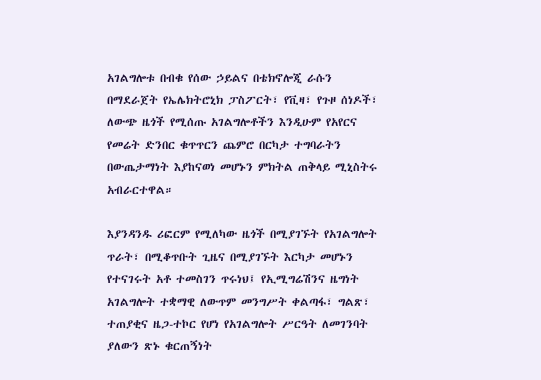አገልግሎቱ በብቁ የሰው ኃይልና በቴክኖሎጂ ራሱን በማደራጀት የኤሌክትሮኒክ ፓስፖርት፣ የቪዛ፣ የጉዞ ሰነዶች፣ ለውጭ ዜጎች የሚሰጡ አገልግሎቶችን እንዲሁም የአየርና የመሬት ድንበር ቁጥጥርን ጨምሮ በርካታ ተግባራትን በውጤታማነት እያከናወነ መሆኑን ምክትል ጠቅላይ ሚኒስትሩ አብራርተዋል።

እያንዳንዱ ሪፎርም የሚለካው ዜጎች በሚያገኙት የአገልግሎት ጥራት፣ በሚቆጥቡት ጊዜና በሚያገኙት እርካታ መሆኑን የተናገሩት አቶ ተመስገን ጥሩነህ፤ የኢሚግሬሽንና ዜግነት አገልግሎት ተቋማዊ ለውጥም መንግሥት ቀልጣፋ፣ ግልጽ፣ ተጠያቂና ዜጋ-ተኮር የሆነ የአገልግሎት ሥርዓት ለመገንባት ያለውን ጽኑ ቁርጠኝነት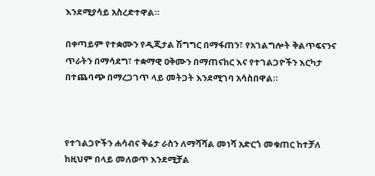እንደሚያሳይ አስረድተዋል።

በቀጣይም የተቋሙን የዲጂታል ሽግግር በማፋጠን፣ የአገልግሎት ቅልጥፍናንና ጥራትን በማሳደግ፣ ተቋማዊ ዐቅሙን በማጠናከር እና የተገልጋዮችን እርካታ በተጨባጭ በማረጋገጥ ላይ መትጋት እንደሚገባ አሳስበዋል።



የተገልጋዮችን ሐሳብና ቅሬታ ራስን ለማሻሻል መነሻ አድርጎ መቁጠር ከተቻለ ከዚህም በላይ መለወጥ እንደሚቻል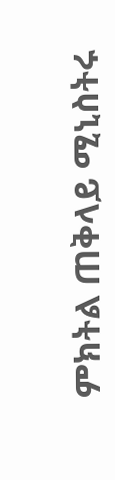ምክትል ጠቅላይ ሚኒስትሩ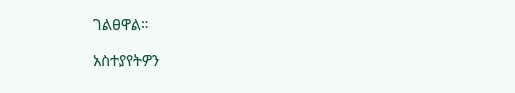ገልፀዋል።

አስተያየትዎን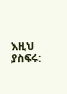እዚህ ያስፍሩ: